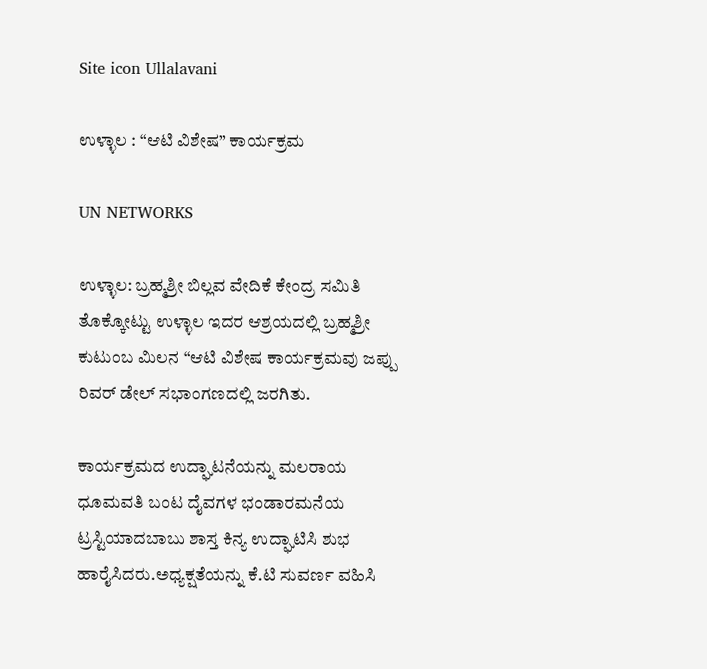Site icon Ullalavani

ಉಳ್ಳಾಲ : “ಆಟಿ ವಿಶೇಷ” ಕಾರ್ಯಕ್ರಮ

UN NETWORKS

ಉಳ್ಳಾಲ: ಬ್ರಹ್ಮಶ್ರೀ ಬಿಲ್ಲವ ವೇದಿಕೆ ಕೇಂದ್ರ ಸಮಿತಿ ತೊಕ್ಕೋಟ್ಟು ಉಳ್ಳಾಲ ಇದರ ಆಶ್ರಯದಲ್ಲಿ ಬ್ರಹ್ಮಶ್ರೀ ಕುಟುಂಬ ಮಿಲನ “ಆಟಿ ವಿಶೇಷ ಕಾರ್ಯಕ್ರಮವು ಜಪ್ಪು ರಿವರ್ ಡೇಲ್ ಸಭಾಂಗಣದಲ್ಲಿ ಜರಗಿತು.

ಕಾರ್ಯಕ್ರಮದ ಉದ್ಘಾಟನೆಯನ್ನು ಮಲರಾಯ ಧೂಮವತಿ ಬಂಟ ದೈವಗಳ ಭಂಡಾರಮನೆಯ ಟ್ರಸ್ಟಿಯಾದಬಾಬು ಶಾಸ್ತ ಕಿನ್ಯ ಉದ್ಘಾಟಿಸಿ ಶುಭ ಹಾರೈಸಿದರು.ಅಧ್ಯಕ್ಷತೆಯನ್ನು ಕೆ.ಟಿ ಸುವರ್ಣ ವಹಿಸಿ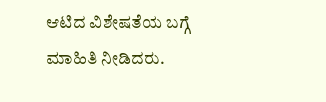ಆಟಿದ ವಿಶೇಷತೆಯ ಬಗ್ಗೆ ಮಾಹಿತಿ ನೀಡಿದರು.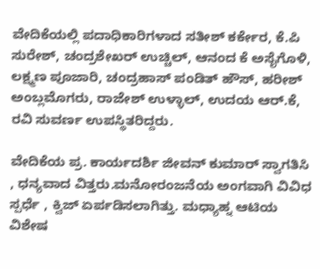ವೇದಿಕೆಯಲ್ಲಿ ಪದಾಧಿಕಾರಿಗಳಾದ ಸತೀಶ್ ಕರ್ಕೇರ, ಕೆ.ಪಿ ಸುರೇಶ್, ಚಂದ್ರಶೇಖರ್ ಉಚ್ಚಿಲ್, ಆನಂದ ಕೆ ಅಸೈಗೊಳಿ, ಲಕ್ಷ್ಮಣ ಪೂಜಾರಿ, ಚಂದ್ರಹಾಸ್ ಪಂಡಿತ್ ಹೌಸ್, ಹರೀಶ್ ಅಂಬ್ಲಮೊಗರು, ರಾಜೇಶ್ ಉಳ್ಳಾಲ್, ಉದಯ ಆರ್.ಕೆ, ರವಿ ಸುವರ್ಣ ಉಪಸ್ಥಿತರಿದ್ದರು.

ವೇದಿಕೆಯ ಪ್ರ. ಕಾರ್ಯದರ್ಶಿ ಜೀವನ್ ಕುಮಾರ್ ಸ್ವಾಗತಿಸಿ , ಧನ್ಯವಾದ ವಿತ್ತರು.ಮನೋರಂಜನೆಯ ಅಂಗವಾಗಿ ವಿವಿಧ ಸ್ಪರ್ಧೆ , ಕ್ವಿಜ್ ಏರ್ಪಡಿಸಲಾಗಿತ್ತು. ಮಧ್ಯಾಹ್ನ ಆಟಿಯ ವಿಶೇಷ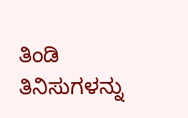ತಿಂಡಿ ತಿನಿಸುಗಳನ್ನು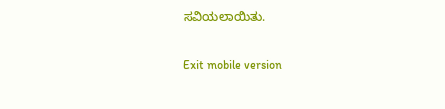ಸವಿಯಲಾಯಿತು.

Exit mobile version